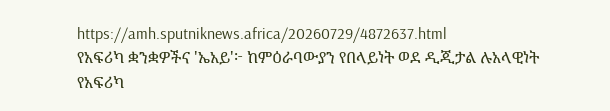https://amh.sputniknews.africa/20260729/4872637.html
የአፍሪካ ቋንቋዎችና 'ኤአይ'፦ ከምዕራባውያን የበላይነት ወደ ዲጂታል ሉአላዊነት
የአፍሪካ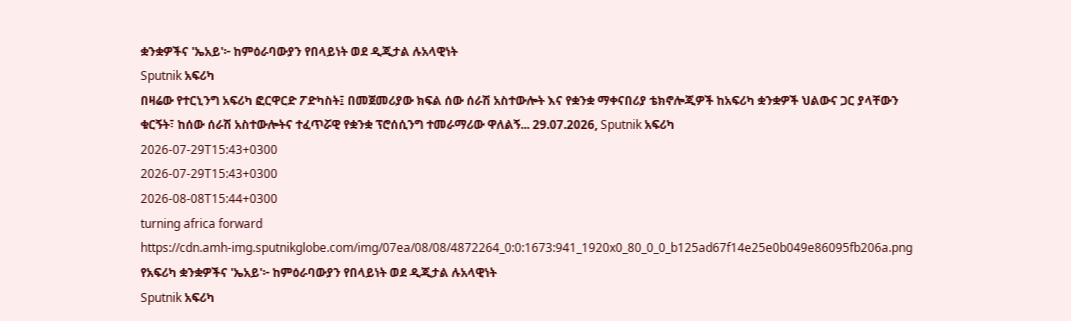ቋንቋዎችና 'ኤአይ'፦ ከምዕራባውያን የበላይነት ወደ ዲጂታል ሉአላዊነት
Sputnik አፍሪካ
በዛሬው የተርኒንግ አፍሪካ ፎርዋርድ ፖድካስት፤ በመጀመሪያው ክፍል ሰው ሰራሽ አስተውሎት እና የቋንቋ ማቀናበሪያ ቴክኖሎጂዎች ከአፍሪካ ቋንቋዎች ህልውና ጋር ያላቸውን ቁርኝት፣ ከሰው ሰራሽ አስተውሎትና ተፈጥሯዊ የቋንቋ ፕሮሰሲንግ ተመራማሪው ዋለልኝ... 29.07.2026, Sputnik አፍሪካ
2026-07-29T15:43+0300
2026-07-29T15:43+0300
2026-08-08T15:44+0300
turning africa forward
https://cdn.amh-img.sputnikglobe.com/img/07ea/08/08/4872264_0:0:1673:941_1920x0_80_0_0_b125ad67f14e25e0b049e86095fb206a.png
የአፍሪካ ቋንቋዎችና 'ኤአይ'፦ ከምዕራባውያን የበላይነት ወደ ዲጂታል ሉአላዊነት
Sputnik አፍሪካ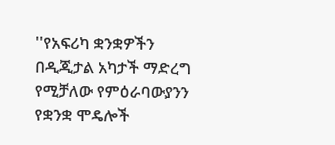''የአፍሪካ ቋንቋዎችን በዲጂታል አካታች ማድረግ የሚቻለው የምዕራባውያንን የቋንቋ ሞዴሎች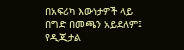በአፍሪካ እውነታዎች ላይ በግድ በመጫን አይደለም፤ የዲጂታል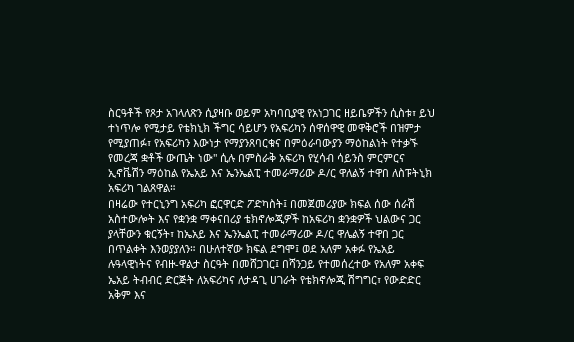ስርዓቶች የጾታ አገላለጽን ሲያዛቡ ወይም አካባቢያዊ የአነጋገር ዘይቤዎችን ሲስቱ፣ ይህ ተነጥሎ የሚታይ የቴክኒክ ችግር ሳይሆን የአፍሪካን ሰዋሰዋዊ መዋቅሮች በዝምታ የሚያጠፉ፣ የአፍሪካን እውነታ የማያንጸባርቁና በምዕራባውያን ማዕከልነት የተቃኙ የመረጃ ቋቶች ውጤት ነው'' ሲሉ በምስራቅ አፍሪካ የሂሳብ ሳይንስ ምርምርና ኢኖቬሽን ማዕከል የኤአይ እና ኤንኤልፒ ተመራማሪው ዶ/ር ዋለልኝ ተዋበ ለስፑትኒክ አፍሪካ ገልጸዋል።
በዛሬው የተርኒንግ አፍሪካ ፎርዋርድ ፖድካስት፤ በመጀመሪያው ክፍል ሰው ሰራሽ አስተውሎት እና የቋንቋ ማቀናበሪያ ቴክኖሎጂዎች ከአፍሪካ ቋንቋዎች ህልውና ጋር ያላቸውን ቁርኝት፣ ከኤአይ እና ኤንኤልፒ ተመራማሪው ዶ/ር ዋሌልኝ ተዋበ ጋር በጥልቀት እንወያያለን። በሁለተኛው ክፍል ደግሞ፤ ወደ አለም አቀፉ የኤአይ ሉዓላዊነትና የብዙ-ዋልታ ስርዓት በመሸጋገር፤ በሻንጋይ የተመሰረተው የአለም አቀፍ ኤአይ ትብብር ድርጅት ለአፍሪካና ለታዳጊ ሀገራት የቴክኖሎጂ ሽግግር፣ የውድድር አቅም እና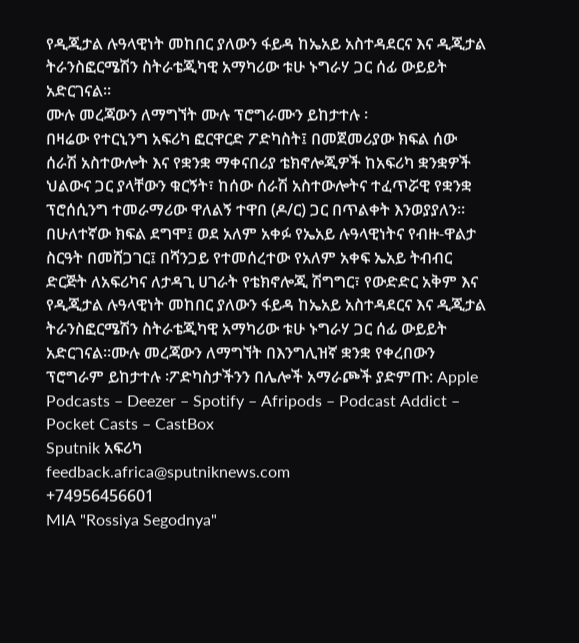የዲጂታል ሉዓላዊነት መከበር ያለውን ፋይዳ ከኤአይ አስተዳደርና እና ዲጂታል ትራንስፎርሜሽን ስትራቴጂካዊ አማካሪው ቱሁ ኑግራሃ ጋር ሰፊ ውይይት አድርገናል።
ሙሉ መረጃውን ለማግኘት ሙሉ ፕሮግራሙን ይከታተሉ ፡
በዛሬው የተርኒንግ አፍሪካ ፎርዋርድ ፖድካስት፤ በመጀመሪያው ክፍል ሰው ሰራሽ አስተውሎት እና የቋንቋ ማቀናበሪያ ቴክኖሎጂዎች ከአፍሪካ ቋንቋዎች ህልውና ጋር ያላቸውን ቁርኝት፣ ከሰው ሰራሽ አስተውሎትና ተፈጥሯዊ የቋንቋ ፕሮሰሲንግ ተመራማሪው ዋለልኝ ተዋበ (ዶ/ር) ጋር በጥልቀት እንወያያለን። በሁለተኛው ክፍል ደግሞ፤ ወደ አለም አቀፉ የኤአይ ሉዓላዊነትና የብዙ-ዋልታ ስርዓት በመሸጋገር፤ በሻንጋይ የተመሰረተው የአለም አቀፍ ኤአይ ትብብር ድርጅት ለአፍሪካና ለታዳጊ ሀገራት የቴክኖሎጂ ሽግግር፣ የውድድር አቅም እና የዲጂታል ሉዓላዊነት መከበር ያለውን ፋይዳ ከኤአይ አስተዳደርና እና ዲጂታል ትራንስፎርሜሽን ስትራቴጂካዊ አማካሪው ቱሁ ኑግራሃ ጋር ሰፊ ውይይት አድርገናል።ሙሉ መረጃውን ለማግኘት በእንግሊዝኛ ቋንቋ የቀረበውን ፕሮግራም ይከታተሉ ፡ፖድካስታችንን በሌሎች አማራጮች ያድምጡ: Apple Podcasts – Deezer – Spotify – Afripods – Podcast Addict – Pocket Casts – CastBox
Sputnik አፍሪካ
feedback.africa@sputniknews.com
+74956456601
MIA "Rossiya Segodnya"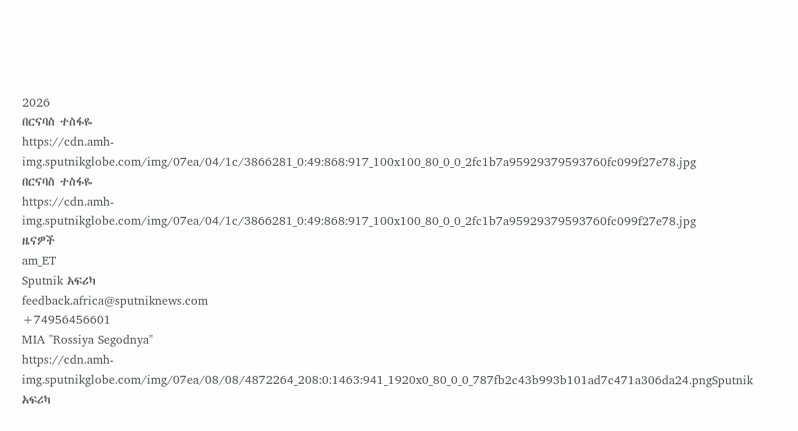2026
በርናባስ ተስፋዬ
https://cdn.amh-img.sputnikglobe.com/img/07ea/04/1c/3866281_0:49:868:917_100x100_80_0_0_2fc1b7a95929379593760fc099f27e78.jpg
በርናባስ ተስፋዬ
https://cdn.amh-img.sputnikglobe.com/img/07ea/04/1c/3866281_0:49:868:917_100x100_80_0_0_2fc1b7a95929379593760fc099f27e78.jpg
ዜናዎች
am_ET
Sputnik አፍሪካ
feedback.africa@sputniknews.com
+74956456601
MIA "Rossiya Segodnya"
https://cdn.amh-img.sputnikglobe.com/img/07ea/08/08/4872264_208:0:1463:941_1920x0_80_0_0_787fb2c43b993b101ad7c471a306da24.pngSputnik አፍሪካ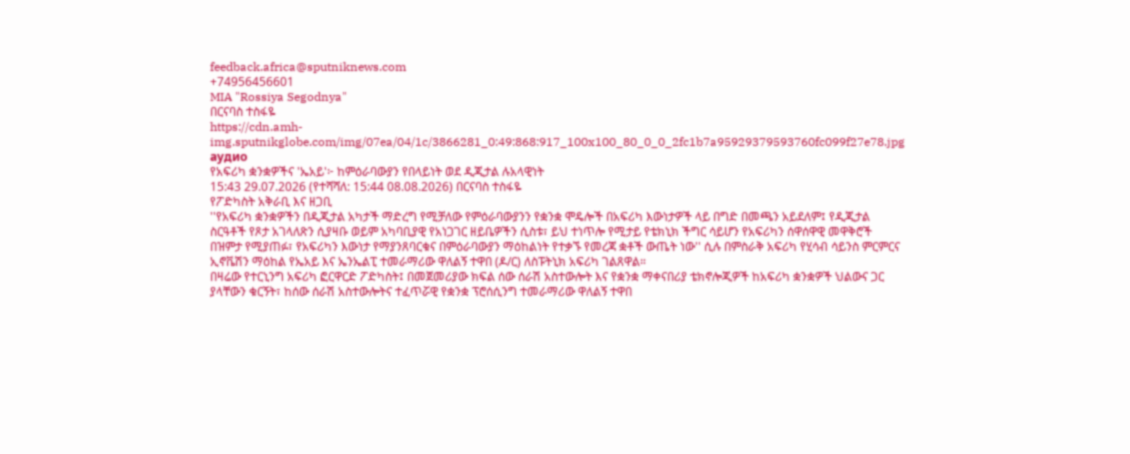feedback.africa@sputniknews.com
+74956456601
MIA "Rossiya Segodnya"
በርናባስ ተስፋዬ
https://cdn.amh-img.sputnikglobe.com/img/07ea/04/1c/3866281_0:49:868:917_100x100_80_0_0_2fc1b7a95929379593760fc099f27e78.jpg
аудио
የአፍሪካ ቋንቋዎችና 'ኤአይ'፦ ከምዕራባውያን የበላይነት ወደ ዲጂታል ሉአላዊነት
15:43 29.07.2026 (የተሻሻለ: 15:44 08.08.2026) በርናባስ ተስፋዬ
የፖድካስት አቅራቢ እና ዘጋቢ
''የአፍሪካ ቋንቋዎችን በዲጂታል አካታች ማድረግ የሚቻለው የምዕራባውያንን የቋንቋ ሞዴሎች በአፍሪካ እውነታዎች ላይ በግድ በመጫን አይደለም፤ የዲጂታል ስርዓቶች የጾታ አገላለጽን ሲያዛቡ ወይም አካባቢያዊ የአነጋገር ዘይቤዎችን ሲስቱ፣ ይህ ተነጥሎ የሚታይ የቴክኒክ ችግር ሳይሆን የአፍሪካን ሰዋሰዋዊ መዋቅሮች በዝምታ የሚያጠፉ፣ የአፍሪካን እውነታ የማያንጸባርቁና በምዕራባውያን ማዕከልነት የተቃኙ የመረጃ ቋቶች ውጤት ነው'' ሲሉ በምስራቅ አፍሪካ የሂሳብ ሳይንስ ምርምርና ኢኖቬሽን ማዕከል የኤአይ እና ኤንኤልፒ ተመራማሪው ዋለልኝ ተዋበ (ዶ/ር) ለስፑትኒክ አፍሪካ ገልጸዋል።
በዛሬው የተርኒንግ አፍሪካ ፎርዋርድ ፖድካስት፤ በመጀመሪያው ክፍል ሰው ሰራሽ አስተውሎት እና የቋንቋ ማቀናበሪያ ቴክኖሎጂዎች ከአፍሪካ ቋንቋዎች ህልውና ጋር ያላቸውን ቁርኝት፣ ከሰው ሰራሽ አስተውሎትና ተፈጥሯዊ የቋንቋ ፕሮሰሲንግ ተመራማሪው ዋለልኝ ተዋበ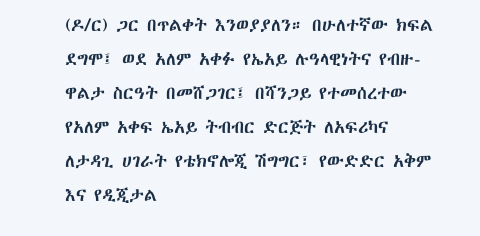(ዶ/ር) ጋር በጥልቀት እንወያያለን። በሁለተኛው ክፍል ደግሞ፤ ወደ አለም አቀፉ የኤአይ ሉዓላዊነትና የብዙ-ዋልታ ስርዓት በመሸጋገር፤ በሻንጋይ የተመሰረተው የአለም አቀፍ ኤአይ ትብብር ድርጅት ለአፍሪካና ለታዳጊ ሀገራት የቴክኖሎጂ ሽግግር፣ የውድድር አቅም እና የዲጂታል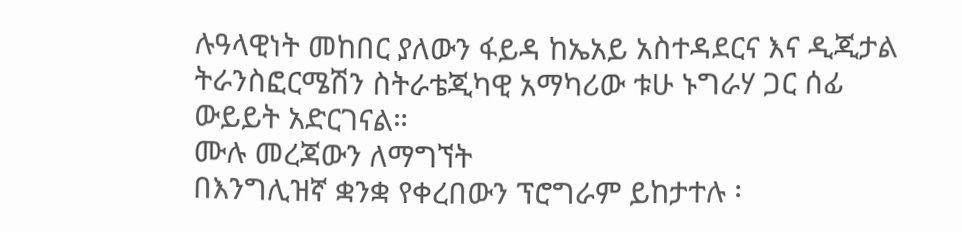ሉዓላዊነት መከበር ያለውን ፋይዳ ከኤአይ አስተዳደርና እና ዲጂታል ትራንስፎርሜሽን ስትራቴጂካዊ አማካሪው ቱሁ ኑግራሃ ጋር ሰፊ ውይይት አድርገናል።
ሙሉ መረጃውን ለማግኘት
በእንግሊዝኛ ቋንቋ የቀረበውን ፕሮግራም ይከታተሉ ፡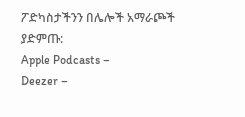ፖድካስታችንን በሌሎች አማራጮች ያድምጡ:
Apple Podcasts –
Deezer –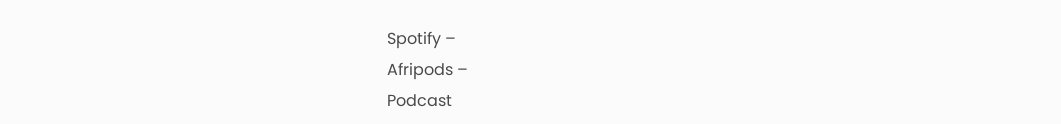Spotify –
Afripods –
Podcast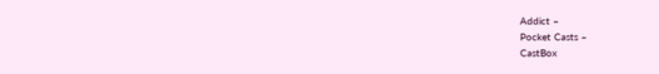Addict –
Pocket Casts –
CastBox